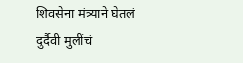शिवसेना मंत्र्याने घेतलं दुर्दैवी मुलींचं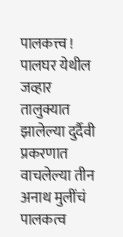पालकत्त्व !
पालघर येथील जव्हार तालुक्यात झालेल्या दुर्दैवी प्रकरणात वाचलेल्या तीन अनाथ मुलींचं पालकत्व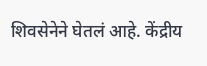शिवसेनेने घेतलं आहे. केंद्रीय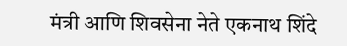मंत्री आणि शिवसेना नेते एकनाथ शिंदे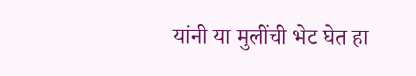यांनी या मुलींची भेट घेत हा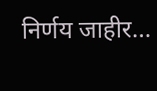निर्णय जाहीर…